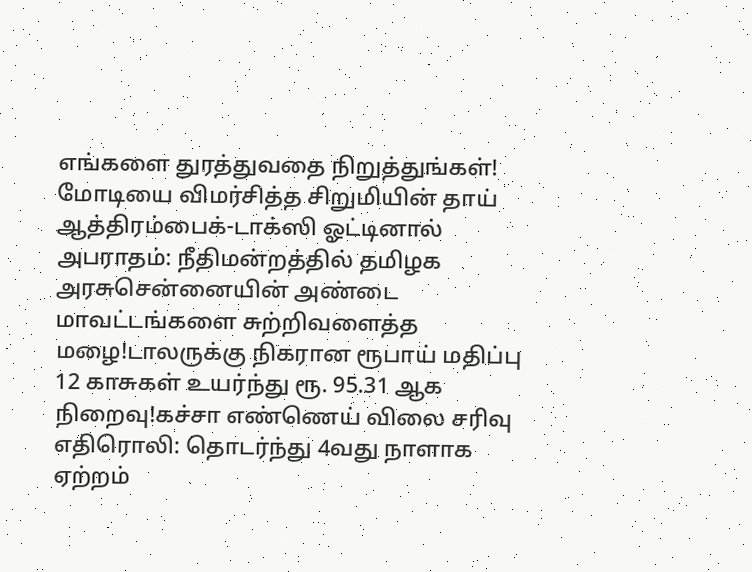எங்களை துரத்துவதை நிறுத்துங்கள்! மோடியை விமர்சித்த சிறுமியின் தாய் ஆத்திரம்பைக்-டாக்ஸி ஓட்டினால் அபராதம்: நீதிமன்றத்தில் தமிழக அரசுசென்னையின் அண்டை மாவட்டங்களை சுற்றிவளைத்த மழை!டாலருக்கு நிகரான ரூபாய் மதிப்பு 12 காசுகள் உயர்ந்து ரூ. 95.31 ஆக நிறைவு!கச்சா எண்ணெய் விலை சரிவு எதிரொலி: தொடர்ந்து 4வது நாளாக ஏற்றம்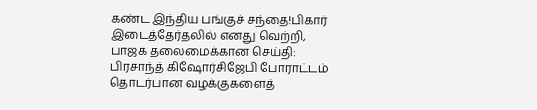கண்ட இந்திய பங்குச் சந்தை!பிகார் இடைத்தேர்தலில் எனது வெற்றி, பாஜக தலைமைக்கான செய்தி: பிரசாந்த் கிஷோர்சிஜேபி போராட்டம் தொடர்பான வழக்குகளைத்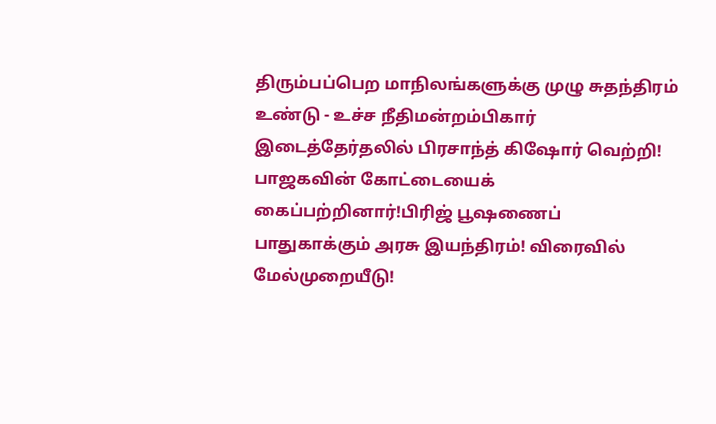திரும்பப்பெற மாநிலங்களுக்கு முழு சுதந்திரம் உண்டு - உச்ச நீதிமன்றம்பிகார் இடைத்தேர்தலில் பிரசாந்த் கிஷோர் வெற்றி! பாஜகவின் கோட்டையைக் கைப்பற்றினார்!பிரிஜ் பூஷணைப் பாதுகாக்கும் அரசு இயந்திரம்! விரைவில் மேல்முறையீடு!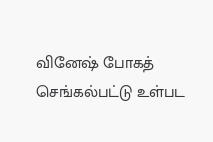வினேஷ் போகத் செங்கல்பட்டு உள்பட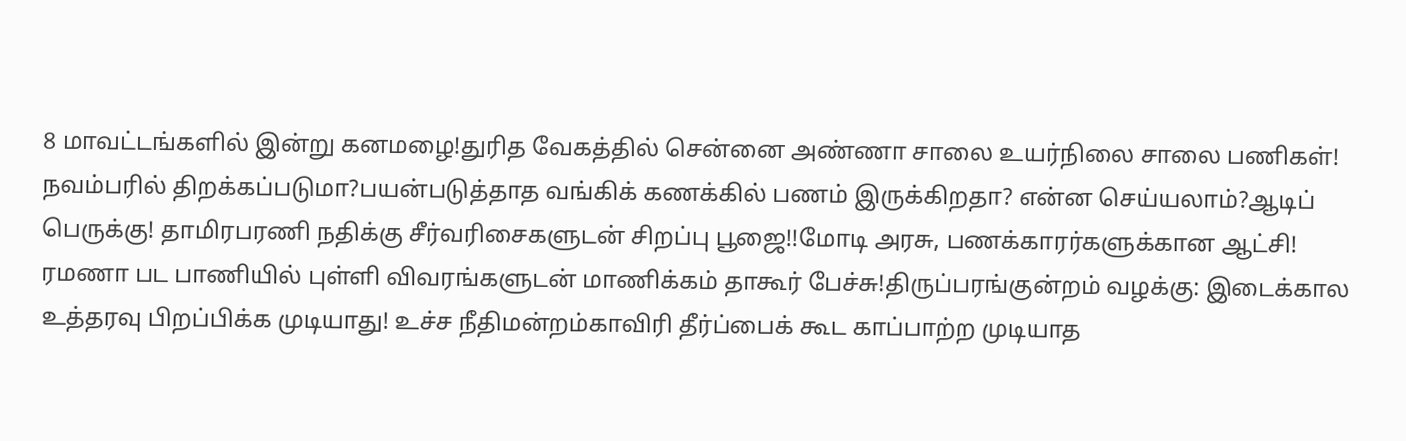8 மாவட்டங்களில் இன்று கனமழை!துரித வேகத்தில் சென்னை அண்ணா சாலை உயர்நிலை சாலை பணிகள்! நவம்பரில் திறக்கப்படுமா?பயன்படுத்தாத வங்கிக் கணக்கில் பணம் இருக்கிறதா? என்ன செய்யலாம்?ஆடிப் பெருக்கு! தாமிரபரணி நதிக்கு சீர்வரிசைகளுடன் சிறப்பு பூஜை!!மோடி அரசு, பணக்காரர்களுக்கான ஆட்சி! ரமணா பட பாணியில் புள்ளி விவரங்களுடன் மாணிக்கம் தாகூர் பேச்சு!திருப்பரங்குன்றம் வழக்கு: இடைக்கால உத்தரவு பிறப்பிக்க முடியாது! உச்ச நீதிமன்றம்காவிரி தீர்ப்பைக் கூட காப்பாற்ற முடியாத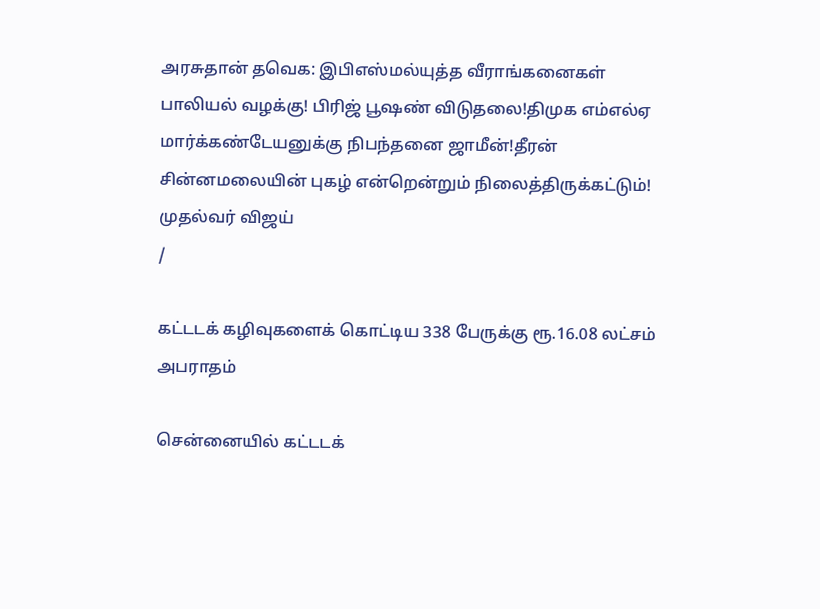அரசுதான் தவெக: இபிஎஸ்மல்யுத்த வீராங்கனைகள் பாலியல் வழக்கு! பிரிஜ் பூஷண் விடுதலை!திமுக எம்எல்ஏ மார்க்கண்டேயனுக்கு நிபந்தனை ஜாமீன்!தீரன் சின்னமலையின் புகழ் என்றென்றும் நிலைத்திருக்கட்டும்! முதல்வர் விஜய்
/

கட்டடக் கழிவுகளைக் கொட்டிய 338 பேருக்கு ரூ.16.08 லட்சம் அபராதம்

சென்னையில் கட்டடக்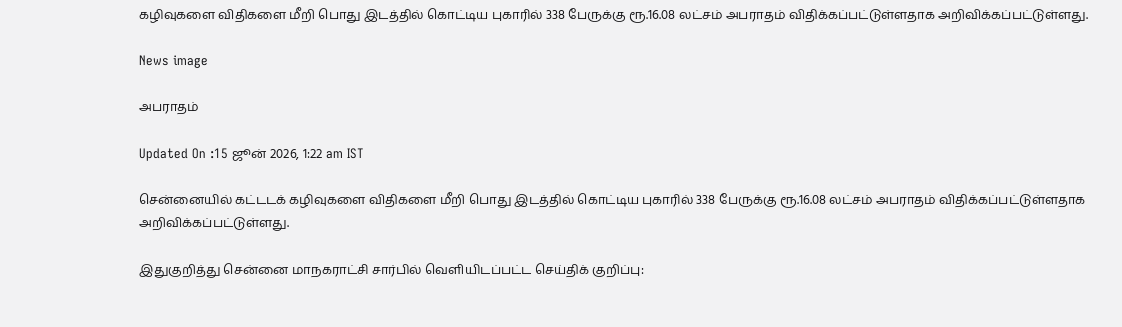கழிவுகளை விதிகளை மீறி பொது இடத்தில் கொட்டிய புகாரில் 338 பேருக்கு ரூ.16.08 லட்சம் அபராதம் விதிக்கப்பட்டுள்ளதாக அறிவிக்கப்பட்டுள்ளது.

News image

அபராதம்

Updated On :15 ஜூன் 2026, 1:22 am IST

சென்னையில் கட்டடக் கழிவுகளை விதிகளை மீறி பொது இடத்தில் கொட்டிய புகாரில் 338 பேருக்கு ரூ.16.08 லட்சம் அபராதம் விதிக்கப்பட்டுள்ளதாக அறிவிக்கப்பட்டுள்ளது.

இதுகுறித்து சென்னை மாநகராட்சி சார்பில் வெளியிடப்பட்ட செய்திக் குறிப்பு: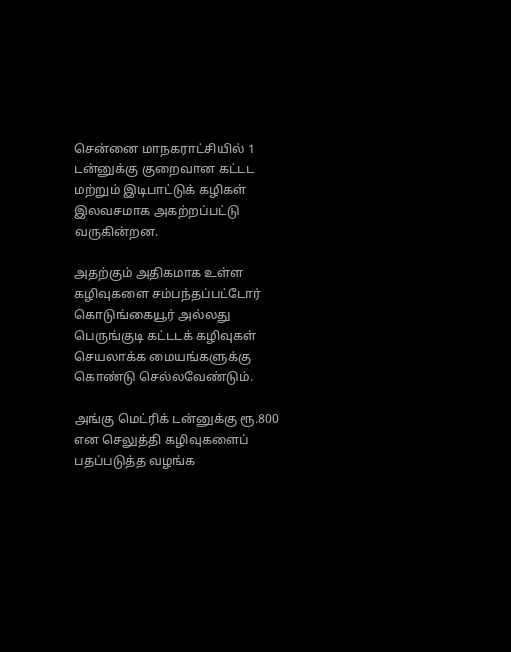சென்னை மாநகராட்சியில் 1 டன்னுக்கு குறைவான கட்டட மற்றும் இடிபாட்டுக் கழிகள் இலவசமாக அகற்றப்பட்டு வருகின்றன.

அதற்கும் அதிகமாக உள்ள கழிவுகளை சம்பந்தப்பட்டோர் கொடுங்கையூர் அல்லது பெருங்குடி கட்டடக் கழிவுகள் செயலாக்க மையங்களுக்கு கொண்டு செல்லவேண்டும்.

அங்கு மெட்ரிக் டன்னுக்கு ரூ.800 என செலுத்தி கழிவுகளைப் பதப்படுத்த வழங்க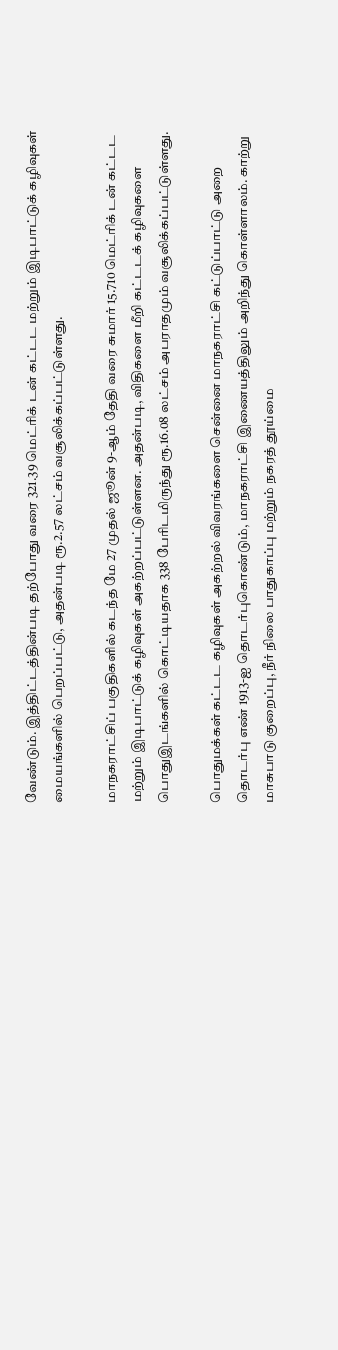வேண்டும். இத்திட்டத்தின்படி தற்போது வரை 321.39 மெட்ரிக் டன் கட்டட மற்றும் இடிபாட்டுக் கழிவுகள் மையங்களில் பெறப்பட்டு, அதன்படி ரூ.2.57 லட்சம் வசூலிக்கப்பட்டுள்ளது.

மாநகராட்சிப் பகுதிகளில் கடந்த மே 27 முதல் ஜூன் 9-ஆம் தேதி வரை சுமார் 15.710 மெட்ரிக் டன் கட்டட மற்றும் இடிபாட்டுக் கழிவுகள் அகற்றப்பட்டுள்ளன. அதன்படி, விதிகளை மீறி கட்டடக் கழிவுகளை பொதுஇடங்களில் கொட்டியதாக 338 பேரிடமிருந்து ரூ.16.08 லட்சம் அபராதமும் வசூலிக்கப்பட்டுள்ளது.

பொதுமக்கள் கட்டட கழிவுகள் அகற்றல் விவரங்களை சென்னை மாநகராட்சி கட்டுப்பாட்டு அறை தொடர்பு எண் 1913-ஐ தொடர்புகொண்டும், மாநகராட்சி இணையத்திலும் அறிந்து கொள்ளாலம். காற்று மாசுபாடு குறைப்பு, நீர் நிலை பாதுகாப்பு மற்றும் நகரத் தூய்மை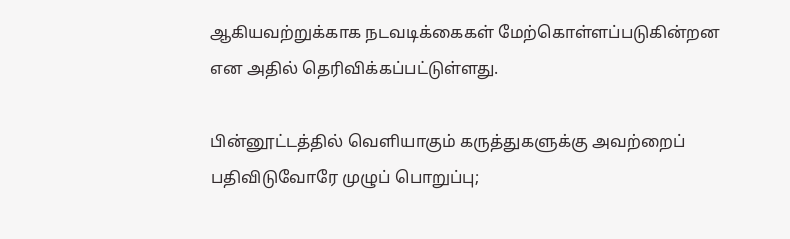ஆகியவற்றுக்காக நடவடிக்கைகள் மேற்கொள்ளப்படுகின்றன என அதில் தெரிவிக்கப்பட்டுள்ளது.

பின்னூட்டத்தில் வெளியாகும் கருத்துகளுக்கு அவற்றைப் பதிவிடுவோரே முழுப் பொறுப்பு;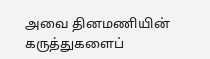அவை தினமணியின் கருத்துகளைப்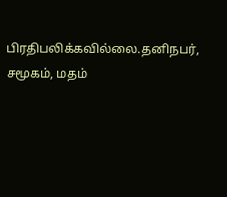பிரதிபலிக்கவில்லை.தனிநபர், சமூகம், மதம்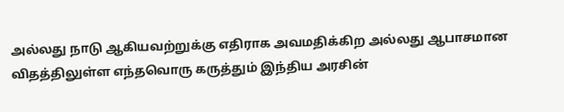அல்லது நாடு ஆகியவற்றுக்கு எதிராக அவமதிக்கிற அல்லது ஆபாசமான விதத்திலுள்ள எந்தவொரு கருத்தும் இந்திய அரசின்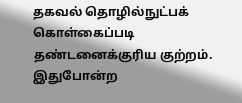தகவல் தொழில்நுட்பக் கொள்கைப்படி தண்டனைக்குரிய குற்றம். இதுபோன்ற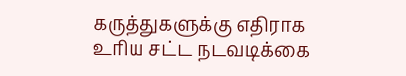கருத்துகளுக்கு எதிராக உரிய சட்ட நடவடிக்கை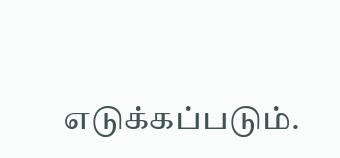எடுக்கப்படும்.